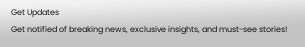Get Updates
Get notified of breaking news, exclusive insights, and must-see stories!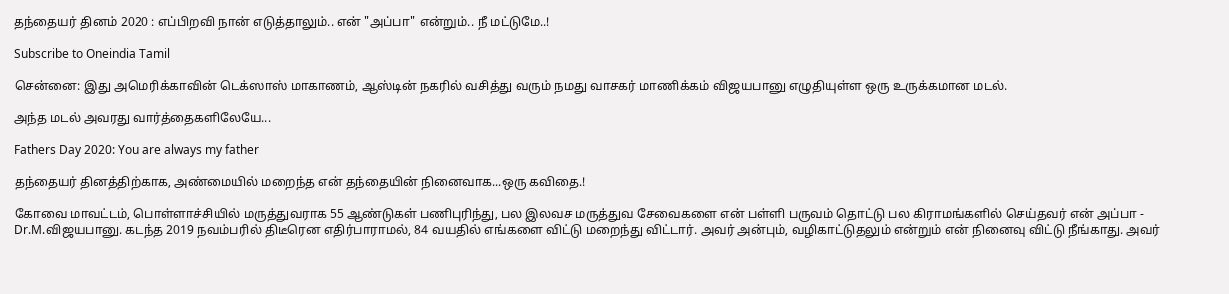தந்தையர் தினம் 2020 : எப்பிறவி நான் எடுத்தாலும்.. என் "அப்பா" என்றும்.. நீ மட்டுமே..!

Subscribe to Oneindia Tamil

சென்னை: இது அமெரிக்காவின் டெக்ஸாஸ் மாகாணம், ஆஸ்டின் நகரில் வசித்து வரும் நமது வாசகர் மாணிக்கம் விஜயபானு எழுதியுள்ள ஒரு உருக்கமான மடல்.

அந்த மடல் அவரது வார்த்தைகளிலேயே...

Fathers Day 2020: You are always my father

தந்தையர் தினத்திற்காக, அண்மையில் மறைந்த என் தந்தையின் நினைவாக...ஒரு கவிதை.!

கோவை மாவட்டம், பொள்ளாச்சியில் மருத்துவராக 55 ஆண்டுகள் பணிபுரிந்து, பல இலவச மருத்துவ சேவைகளை என் பள்ளி பருவம் தொட்டு பல கிராமங்களில் செய்தவர் என் அப்பா - Dr.M.விஜயபானு. கடந்த 2019 நவம்பரில் திடீரென எதிர்பாராமல், 84 வயதில் எங்களை விட்டு மறைந்து விட்டார். அவர் அன்பும், வழிகாட்டுதலும் என்றும் என் நினைவு விட்டு நீங்காது. அவர்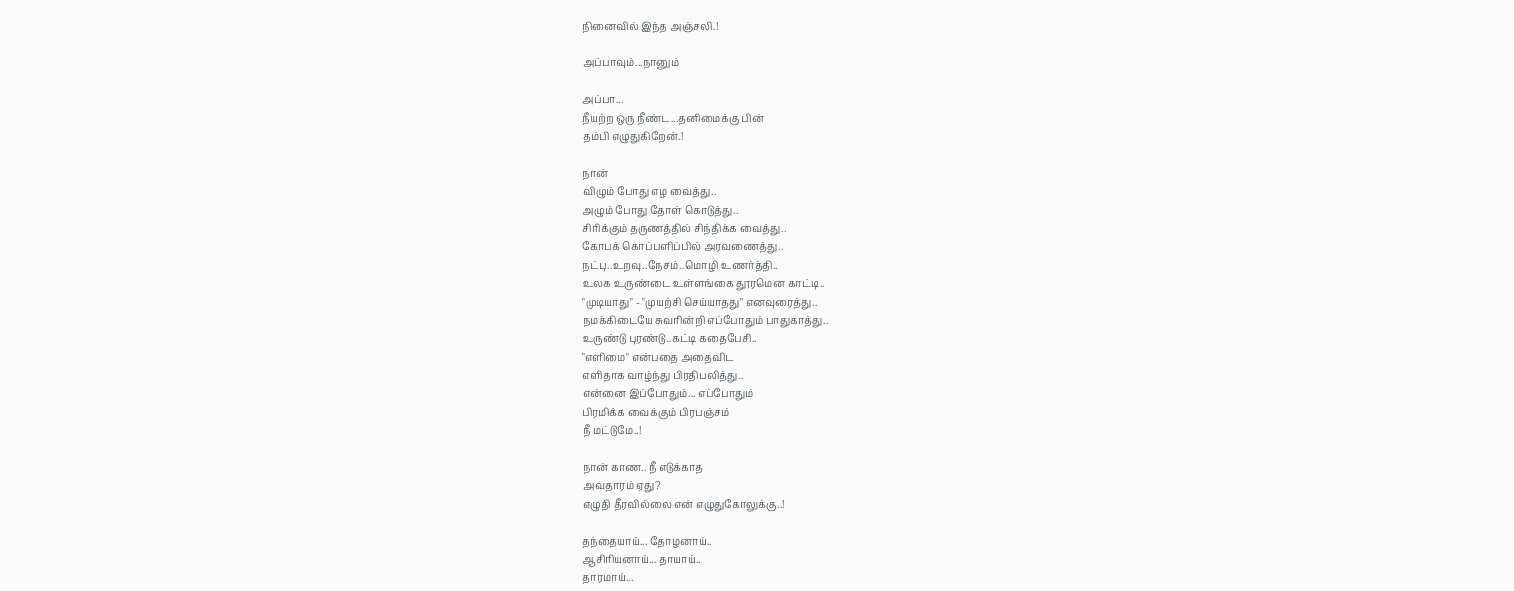நினைவில் இந்த அஞ்சலி.!

அப்பாவும்...நானும்

அப்பா...
நீயற்ற ஒரு நீண்ட...தனிமைக்கு பின்
தம்பி எழுதுகிறேன்.!

நான்
விழும் போது எழ வைத்து..
அழும் போது தோள் கொடுத்து..
சிரிக்கும் தருணத்தில் சிந்திக்க வைத்து..
கோபக் கொப்பளிப்பில் அரவணைத்து..
நட்பு..உறவு..நேசம்..மொழி உணர்த்தி..
உலக உருண்டை உள்ளங்கை தூரமென காட்டி..
"முடியாது" - "முயற்சி செய்யாதது" எனவுரைத்து..
நமக்கிடையே சுவரின்றி எப்போதும் பாதுகாத்து..
உருண்டு புரண்டு..கட்டி கதைபேசி..
"எளிமை" என்பதை அதைவிட
எளிதாக வாழ்ந்து பிரதிபலித்து..
என்னை இப்போதும்... எப்போதும்
பிரமிக்க வைக்கும் பிரபஞ்சம்
நீ மட்டுமே..!

நான் காண.. நீ எடுக்காத
அவதாரம் ஏது?
எழுதி தீரவில்லை என் எழுதுகோலுக்கு..!

தந்தையாய்... தோழனாய்..
ஆசிரியனாய்... தாயாய்..
தாரமாய்...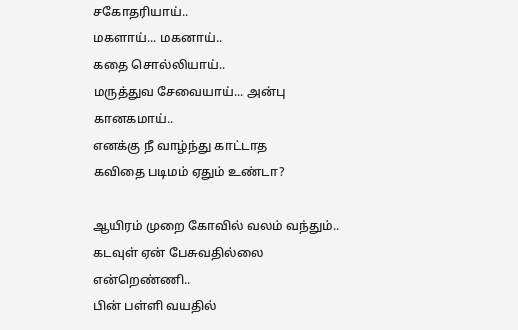சகோதரியாய்..
மகளாய்... மகனாய்..
கதை சொல்லியாய்..
மருத்துவ சேவையாய்... அன்பு கானகமாய்..
எனக்கு நீ வாழ்ந்து காட்டாத
கவிதை படிமம் ஏதும் உண்டா?

ஆயிரம் முறை கோவில் வலம் வந்தும்..
கடவுள் ஏன் பேசுவதில்லை என்றெண்ணி..
பின் பள்ளி வயதில்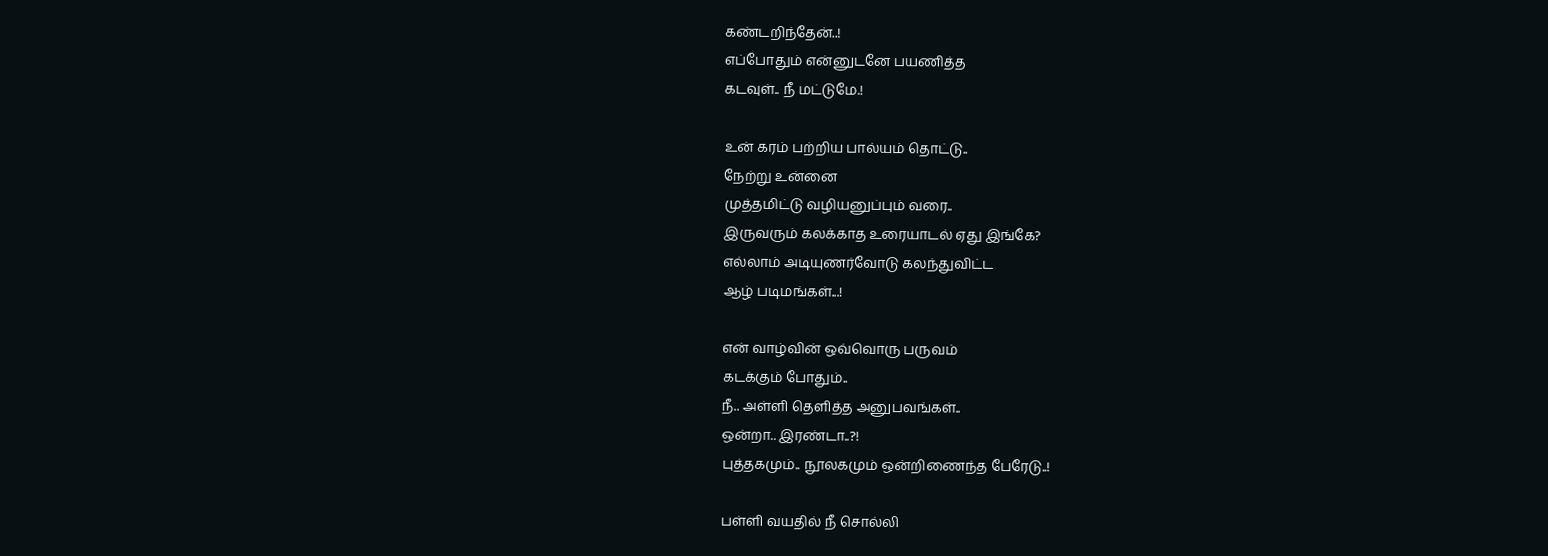கண்டறிந்தேன்..!
எப்போதும் என்னுடனே பயணித்த
கடவுள்.. நீ மட்டுமே.!

உன் கரம் பற்றிய பால்யம் தொட்டு..
நேற்று உன்னை
முத்தமிட்டு வழியனுப்பும் வரை..
இருவரும் கலக்காத உரையாடல் ஏது இங்கே?
எல்லாம் அடியுணர்வோடு கலந்துவிட்ட
ஆழ் படிமங்கள்...!

என் வாழ்வின் ஒவ்வொரு பருவம்
கடக்கும் போதும்..
நீ.. அள்ளி தெளித்த அனுபவங்கள்..
ஒன்றா.. இரண்டா..?!
புத்தகமும்.. நூலகமும் ஒன்றிணைந்த பேரேடு..!

பள்ளி வயதில் நீ சொல்லி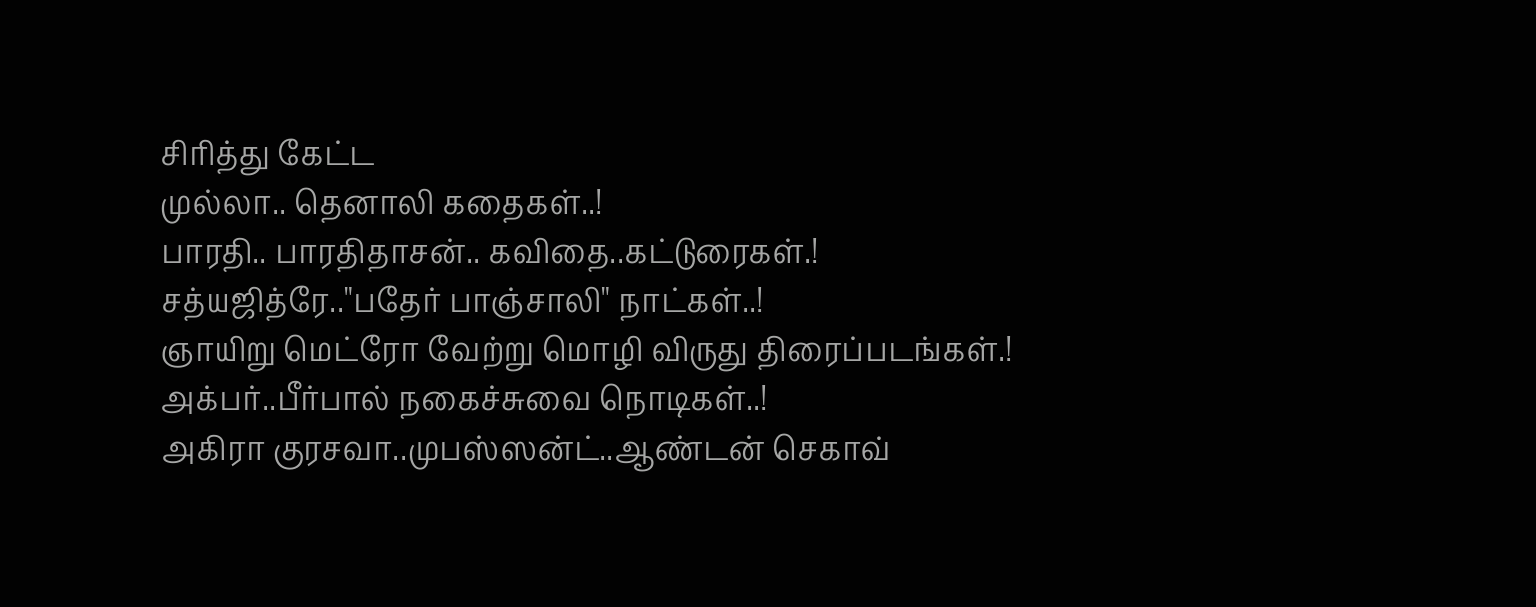சிரித்து கேட்ட
முல்லா.. தெனாலி கதைகள்..!
பாரதி.. பாரதிதாசன்.. கவிதை..கட்டுரைகள்.!
சத்யஜித்ரே.."பதேர் பாஞ்சாலி" நாட்கள்..!
ஞாயிறு மெட்ரோ வேற்று மொழி விருது திரைப்படங்கள்.!
அக்பர்..பீர்பால் நகைச்சுவை நொடிகள்..!
அகிரா குரசவா..முபஸ்ஸன்ட்..ஆண்டன் செகாவ்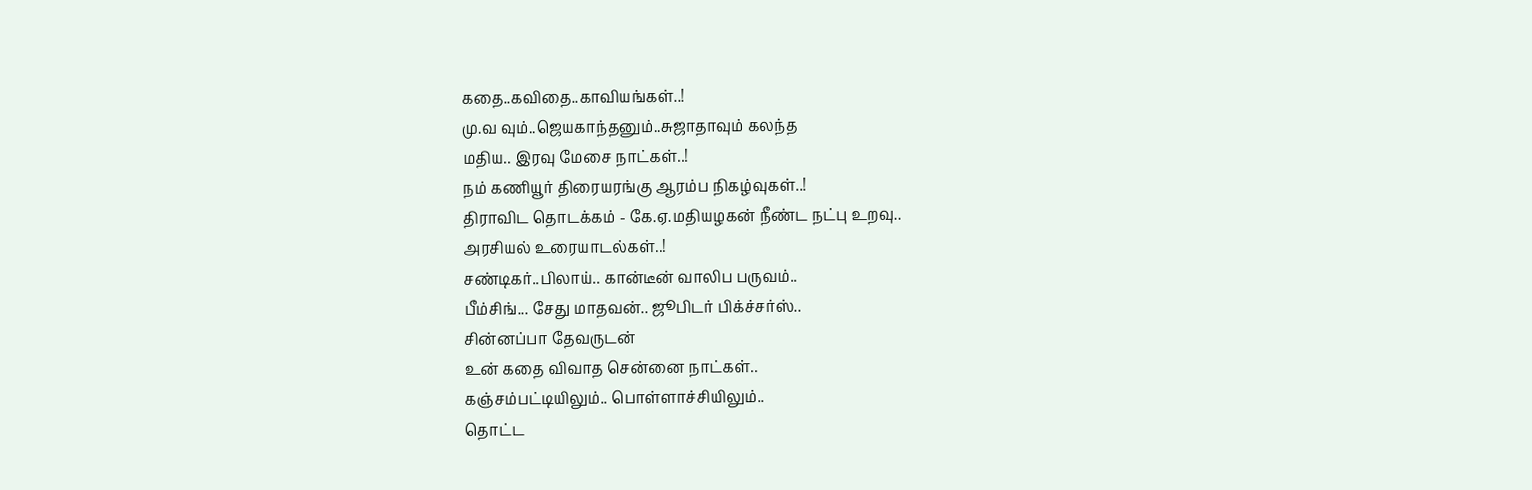கதை..கவிதை..காவியங்கள்..!
மு.வ வும்..ஜெயகாந்தனும்..சுஜாதாவும் கலந்த
மதிய.. இரவு மேசை நாட்கள்..!
நம் கணியூர் திரையரங்கு ஆரம்ப நிகழ்வுகள்..!
திராவிட தொடக்கம் - கே.ஏ.மதியழகன் நீண்ட நட்பு உறவு..
அரசியல் உரையாடல்கள்..!
சண்டிகர்..பிலாய்.. கான்டீன் வாலிப பருவம்..
பீம்சிங்... சேது மாதவன்.. ஜூபிடர் பிக்ச்சர்ஸ்..
சின்னப்பா தேவருடன்
உன் கதை விவாத சென்னை நாட்கள்..
கஞ்சம்பட்டியிலும்.. பொள்ளாச்சியிலும்..
தொட்ட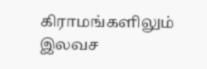கிராமங்களிலும்
இலவச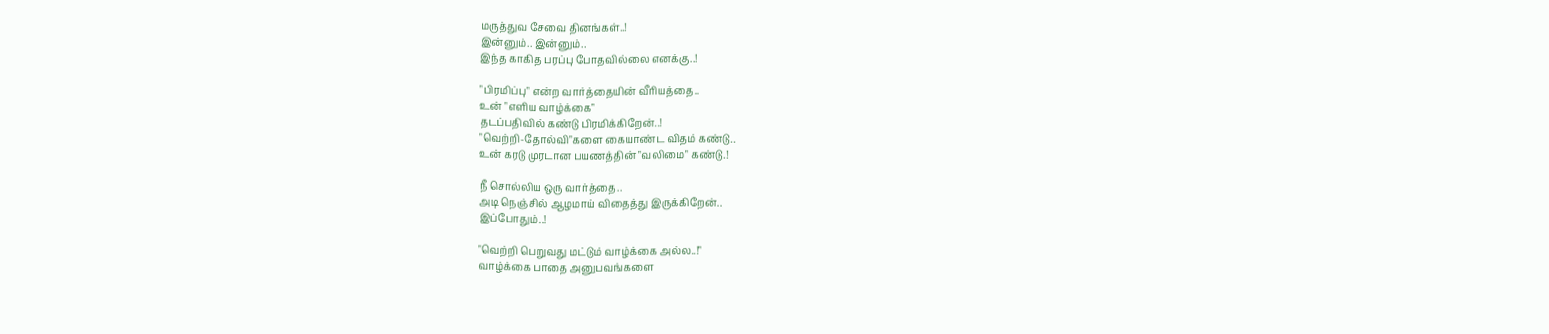மருத்துவ சேவை தினங்கள்..!
இன்னும்.. இன்னும்..
இந்த காகித பரப்பு போதவில்லை எனக்கு..!

"பிரமிப்பு" என்ற வார்த்தையின் வீரியத்தை..
உன் "எளிய வாழ்க்கை"
தடப்பதிவில் கண்டு பிரமிக்கிறேன்..!
"வெற்றி-தோல்வி"களை கையாண்ட விதம் கண்டு..
உன் கரடு முரடான பயணத்தின் "வலிமை" கண்டு.!

நீ சொல்லிய ஒரு வார்த்தை..
அடி நெஞ்சில் ஆழமாய் விதைத்து இருக்கிறேன்..
இப்போதும்..!

"வெற்றி பெறுவது மட்டும் வாழ்க்கை அல்ல..!"
வாழ்க்கை பாதை அனுபவங்களை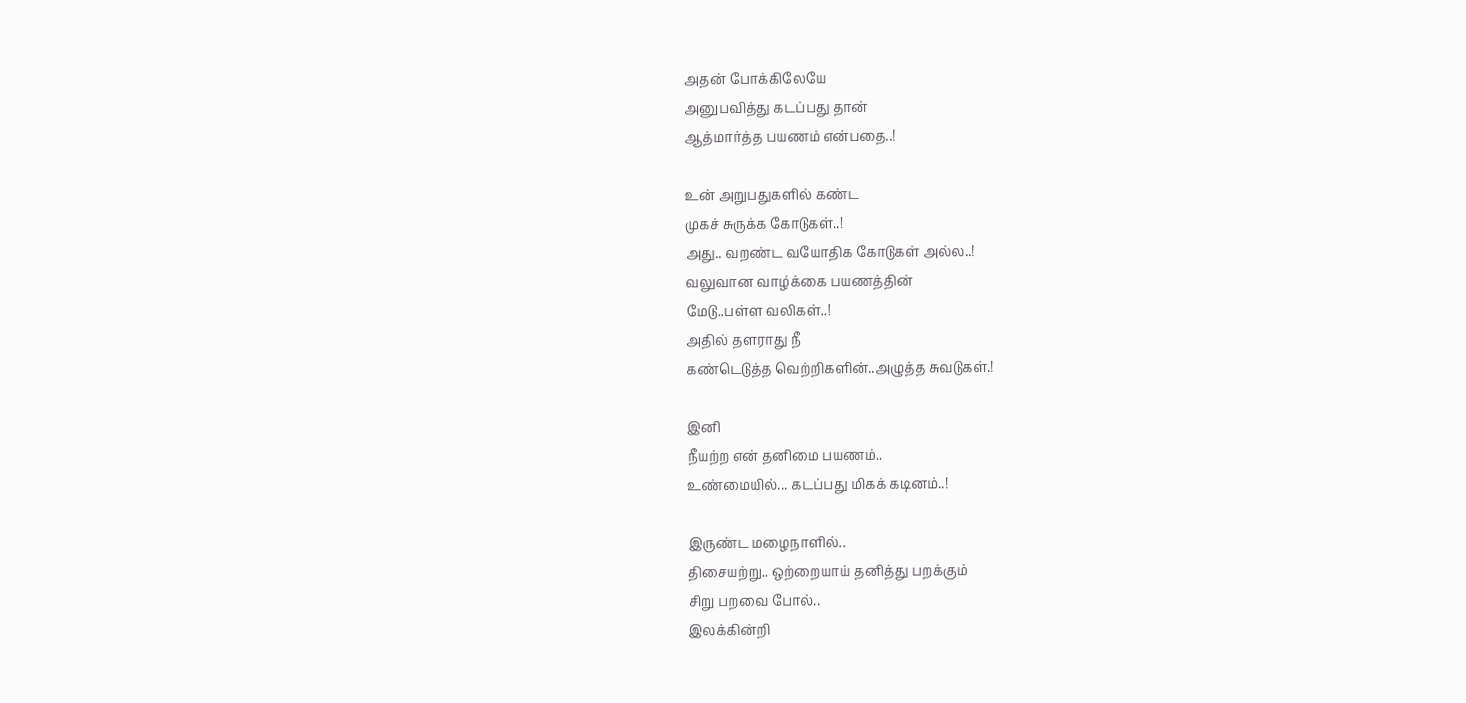அதன் போக்கிலேயே
அனுபவித்து கடப்பது தான்
ஆத்மார்த்த பயணம் என்பதை..!

உன் அறுபதுகளில் கண்ட
முகச் சுருக்க கோடுகள்..!
அது.. வறண்ட வயோதிக கோடுகள் அல்ல..!
வலுவான வாழ்க்கை பயணத்தின்
மேடு..பள்ள வலிகள்..!
அதில் தளராது நீ
கண்டெடுத்த வெற்றிகளின்..அழுத்த சுவடுகள்.!

இனி
நீயற்ற என் தனிமை பயணம்..
உண்மையில்... கடப்பது மிகக் கடினம்..!

இருண்ட மழைநாளில்..
திசையற்று.. ஒற்றையாய் தனித்து பறக்கும்
சிறு பறவை போல்..
இலக்கின்றி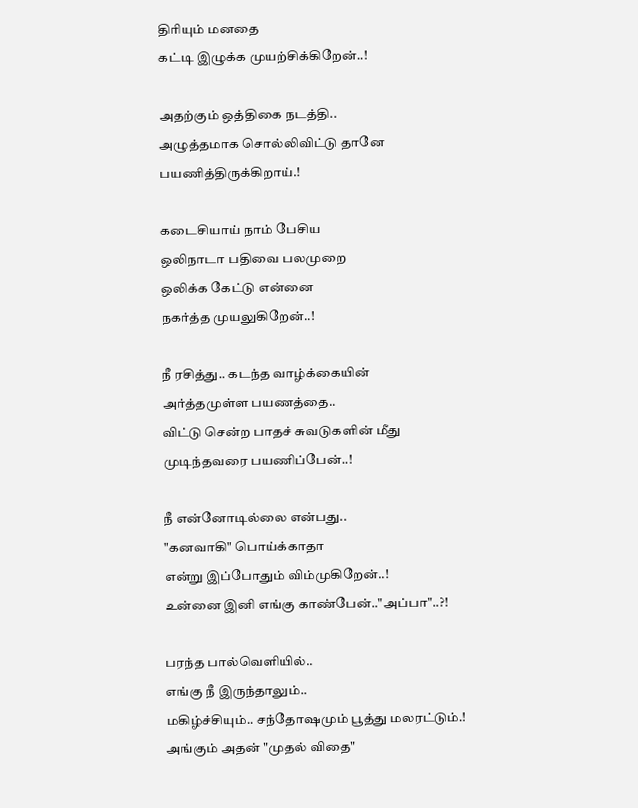திரியும் மனதை
கட்டி இழுக்க முயற்சிக்கிறேன்..!

அதற்கும் ஒத்திகை நடத்தி..
அழுத்தமாக சொல்லிவிட்டு தானே
பயணித்திருக்கிறாய்.!

கடைசியாய் நாம் பேசிய
ஒலிநாடா பதிவை பலமுறை
ஒலிக்க கேட்டு என்னை
நகர்த்த முயலுகிறேன்..!

நீ ரசித்து.. கடந்த வாழ்க்கையின்
அர்த்தமுள்ள பயணத்தை..
விட்டு சென்ற பாதச் சுவடுகளின் மீது
முடிந்தவரை பயணிப்பேன்..!

நீ என்னோடில்லை என்பது..
"கனவாகி" பொய்க்காதா
என்று இப்போதும் விம்முகிறேன்..!
உன்னை இனி எங்கு காண்பேன்.."அப்பா"..?!

பரந்த பால்வெளியில்..
எங்கு நீ இருந்தாலும்..
மகிழ்ச்சியும்.. சந்தோஷமும் பூத்து மலரட்டும்.!
அங்கும் அதன் "முதல் விதை"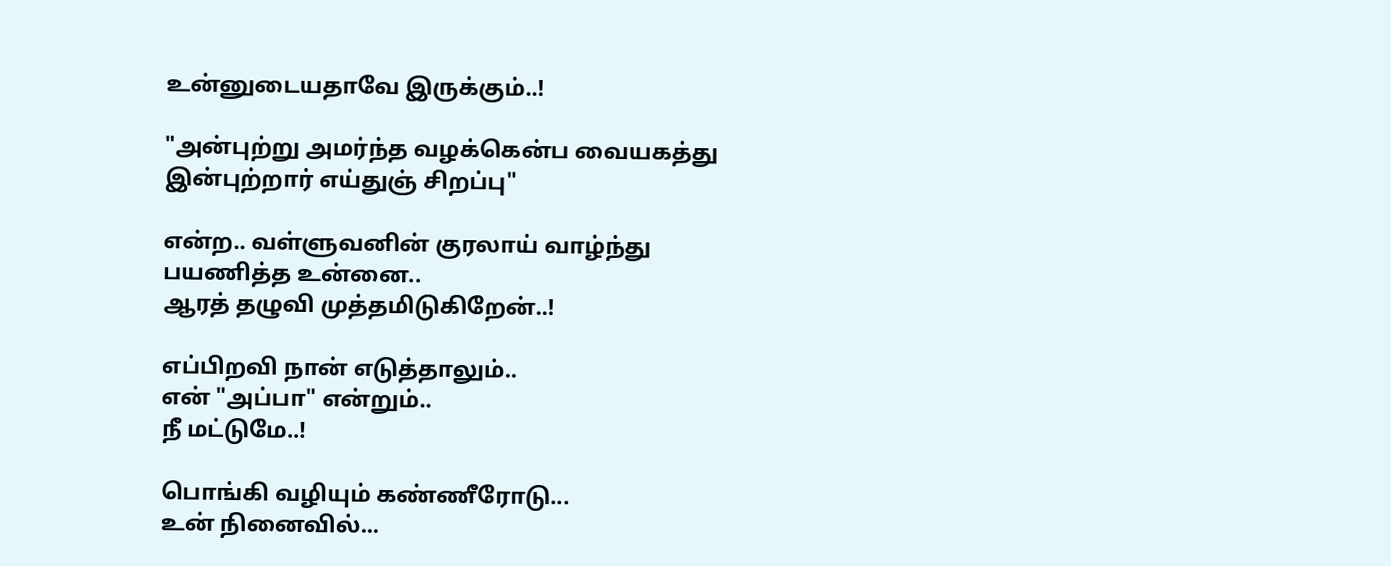உன்னுடையதாவே இருக்கும்..!

"அன்புற்று அமர்ந்த வழக்கென்ப வையகத்து
இன்புற்றார் எய்துஞ் சிறப்பு"

என்ற.. வள்ளுவனின் குரலாய் வாழ்ந்து
பயணித்த உன்னை..
ஆரத் தழுவி முத்தமிடுகிறேன்..!

எப்பிறவி நான் எடுத்தாலும்..
என் "அப்பா" என்றும்..
நீ மட்டுமே..!

பொங்கி வழியும் கண்ணீரோடு...
உன் நினைவில்...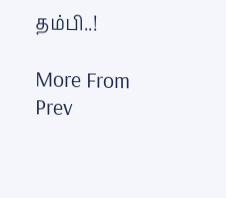தம்பி..!

More From
Prev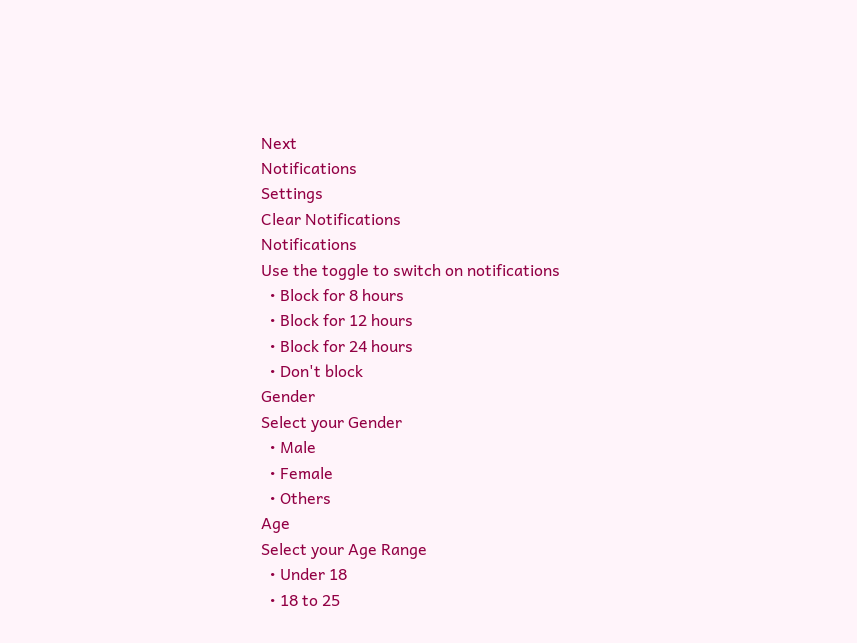Next
Notifications
Settings
Clear Notifications
Notifications
Use the toggle to switch on notifications
  • Block for 8 hours
  • Block for 12 hours
  • Block for 24 hours
  • Don't block
Gender
Select your Gender
  • Male
  • Female
  • Others
Age
Select your Age Range
  • Under 18
  • 18 to 25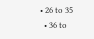• 26 to 35
  • 36 to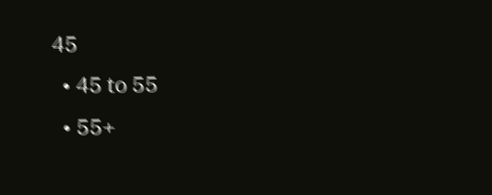45
  • 45 to 55
  • 55+